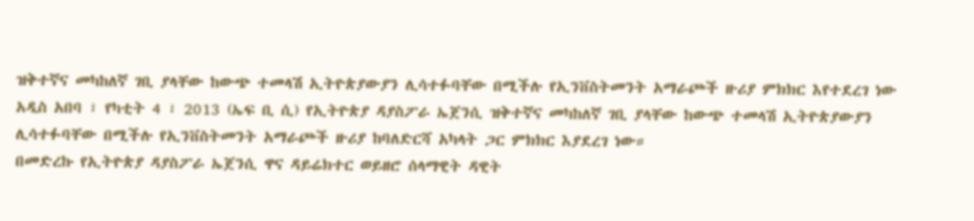ዝቅተኛና መካከለኛ ገቢ ያላቸው ከውጭ ተመላሽ ኢትዮጵያውያን ሊሳተፉባቸው በሚችሉ የኢንቨስትመንት አማራጮች ዙሪያ ምክክር እየተደረገ ነው
አዲስ አበባ ፣ የካቲት 4 ፣ 2013 (ኤፍ ቢ ሲ) የኢትዮጵያ ዳያስፖራ ኤጀንሲ ዝቅተኛና መካከለኛ ገቢ ያላቸው ከውጭ ተመላሽ ኢትዮጵያውያን ሊሳተፉባቸው በሚችሉ የኢንቨስትመንት አማራጮች ዙሪያ ከባለድርሻ አካላት ጋር ምክክር እያደረገ ነው።
በመድረኩ የኢትዮጵያ ዳያስፖራ ኤጀንሲ ዋና ዳይሬክተር ወይዘሮ ሰላማዊት ዳዊት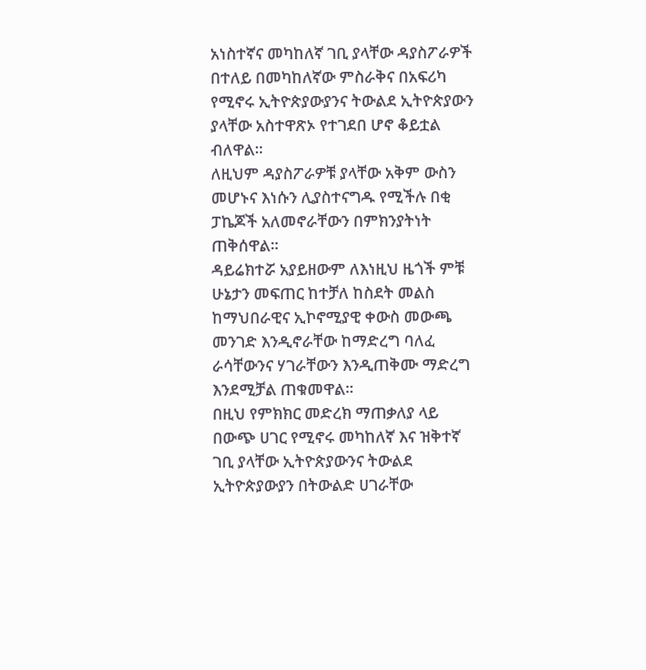አነስተኛና መካከለኛ ገቢ ያላቸው ዳያስፖራዎች በተለይ በመካከለኛው ምስራቅና በአፍሪካ የሚኖሩ ኢትዮጵያውያንና ትውልደ ኢትዮጵያውን ያላቸው አስተዋጽኦ የተገደበ ሆኖ ቆይቷል ብለዋል።
ለዚህም ዳያስፖራዎቹ ያላቸው አቅም ውስን መሆኑና እነሱን ሊያስተናግዱ የሚችሉ በቂ ፓኬጆች አለመኖራቸውን በምክንያትነት ጠቅሰዋል፡፡
ዳይሬክተሯ አያይዘውም ለእነዚህ ዜጎች ምቹ ሁኔታን መፍጠር ከተቻለ ከስደት መልስ ከማህበራዊና ኢኮኖሚያዊ ቀውስ መውጫ መንገድ እንዲኖራቸው ከማድረግ ባለፈ ራሳቸውንና ሃገራቸውን እንዲጠቅሙ ማድረግ እንደሚቻል ጠቁመዋል።
በዚህ የምክክር መድረክ ማጠቃለያ ላይ በውጭ ሀገር የሚኖሩ መካከለኛ እና ዝቅተኛ ገቢ ያላቸው ኢትዮጵያውንና ትውልደ ኢትዮጵያውያን በትውልድ ሀገራቸው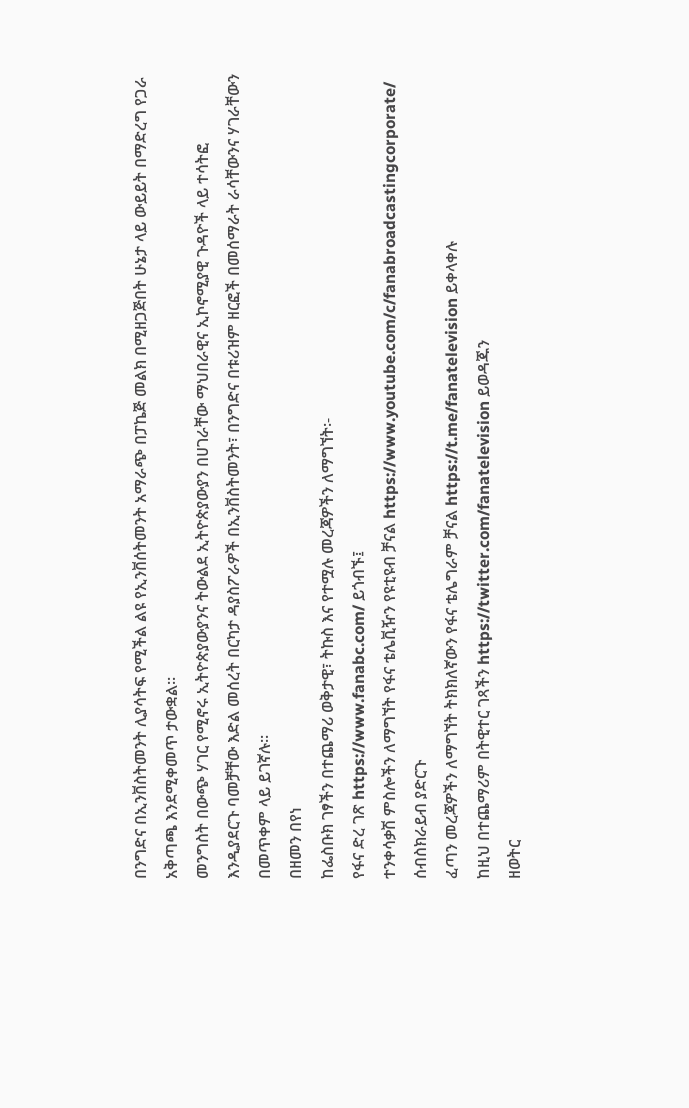በንግድና በኢንቨስትመንት ሊያሳትፍ የሚችል ልዩ የኢንቨሰትመንት አማራጭ በፓኬጅ መልክ በሚዘጋጅበት ሁኔታ ላይ ውይይት በማድረግ የጋራ አቅጣጫ እንደሚቀመጥ ታውቋል፡፡
መንግስት በውጭ ሃገር የሚኖሩ ኢትዮጵያውያንና ትውልደ ኢትዮጵያውያን በሀገራቸው ማህበራዊና ኢኮኖሚያዊ ጉዳዮች ላይ ተሳትፎ እንዲያደርጉ ባመቻቸው እድል መሰረት በርካታ ዳያስፖራዎች በኢንቨስትመንት፣ በንግድና በቱሪዝም ዘርፎች በመሰማራት ራሳቸውንና ሃገራቸውን በመጥቀም ላይ ይገኛሉ፡፡
በዘመን በየነ
ከፌስቡክ ገፃችን በተጨማሪ ወቅታዊ፣ ትኩስ እና የተሟሉ መረጃዎችን ለማግኘት፡-
የፋና ድረ ገጽ https://www.fanabc.com/ ይጎብኙ፤
ተንቀሳቃሽ ምስሎችን ለማግኘት የፋና ቴሌቪዥን የዩቲዩብ ቻናል https://www.youtube.com/c/fanabroadcastingcorporate/ ሰብስክራይብ ያድርጉ
ፈጣን መረጃዎችን ለማግኘት ትክክለኛውን የፋና ቴሌግራም ቻናል https://t.me/fanatelevision ይቀላቀሉ
ከዚህ በተጨማሪም በትዊተር ገጻችን https://twitter.com/fanatelevision ይወዳጁን
ዘወትር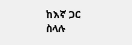ከእኛ ጋር ስላሉ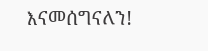እናመሰግናለን!